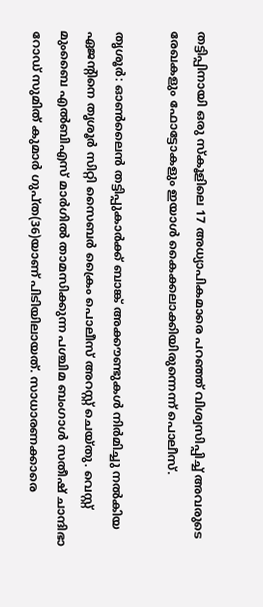തട്ടിപ്പിനായി ഒരു സ്കൂളിലെ 17 അധ്യാപികമാരെ പറഞ്ഞ് വിശ്വസിപ്പിച്ച് അവരുടെ രേഖകളും ഫോട്ടോകളും ഇയാള്‍ കൈക്കലാക്കിയിരുന്നെന്ന് പൊലീസ്.

തൃശൂര്‍: ഓണ്‍ലൈന്‍ തട്ടിപ്പുകാര്‍ക്ക് ബാങ്ക് അക്കൗണ്ടുകള്‍ നിര്‍മിച്ചു നല്‍കിയ ഏജന്റിനെ തൃശൂര്‍ സിറ്റി സൈബര്‍ ക്രൈം പൊലീസ് അറസ്റ്റ് ചെയ്തു. വെസ്റ്റ് മുംബൈ എല്‍ബിഎസ് മാര്‍ഗില്‍ താമസിക്കുന്ന പശ്ചിമ ബംഗാള്‍ സതീഷ് ചാന്ദിഭാ റോഡ് സുമിത് കുമാര്‍ ഗുപ്ത(36)യാണ് പിടിയിലായത്. സാധാരണക്കാരെ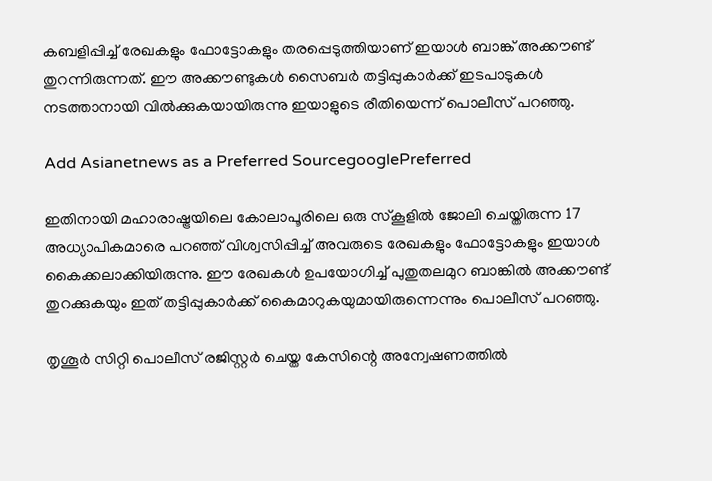കബളിപ്പിച്ച് രേഖകളും ഫോട്ടോകളും തരപ്പെടുത്തിയാണ് ഇയാള്‍ ബാങ്ക് അക്കൗണ്ട് തുറന്നിരുന്നത്. ഈ അക്കൗണ്ടുകള്‍ സൈബര്‍ തട്ടിപ്പുകാര്‍ക്ക് ഇടപാടുകള്‍ നടത്താനായി വില്‍ക്കുകയായിരുന്നു ഇയാളുടെ രീതിയെന്ന് പൊലീസ് പറഞ്ഞു.

Add Asianetnews as a Preferred SourcegooglePreferred

ഇതിനായി മഹാരാഷ്ട്രയിലെ കോലാപൂരിലെ ഒരു സ്‌കൂളില്‍ ജോലി ചെയ്തിരുന്ന 17 അധ്യാപികമാരെ പറഞ്ഞ് വിശ്വസിപ്പിച്ച് അവരുടെ രേഖകളും ഫോട്ടോകളും ഇയാള്‍ കൈക്കലാക്കിയിരുന്നു. ഈ രേഖകള്‍ ഉപയോഗിച്ച് പുതുതലമുറ ബാങ്കില്‍ അക്കൗണ്ട് തുറക്കുകയും ഇത് തട്ടിപ്പുകാര്‍ക്ക് കൈമാറുകയുമായിരുന്നെന്നും പൊലീസ് പറഞ്ഞു.

തൃശൂര്‍ സിറ്റി പൊലീസ് രജിസ്റ്റര്‍ ചെയ്ത കേസിന്റെ അന്വേഷണത്തില്‍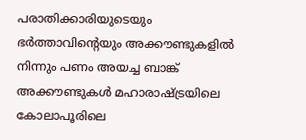പരാതിക്കാരിയുടെയും ഭര്‍ത്താവിന്റെയും അക്കൗണ്ടുകളില്‍ നിന്നും പണം അയച്ച ബാങ്ക് അക്കൗണ്ടുകള്‍ മഹാരാഷ്ട്രയിലെ കോലാപൂരിലെ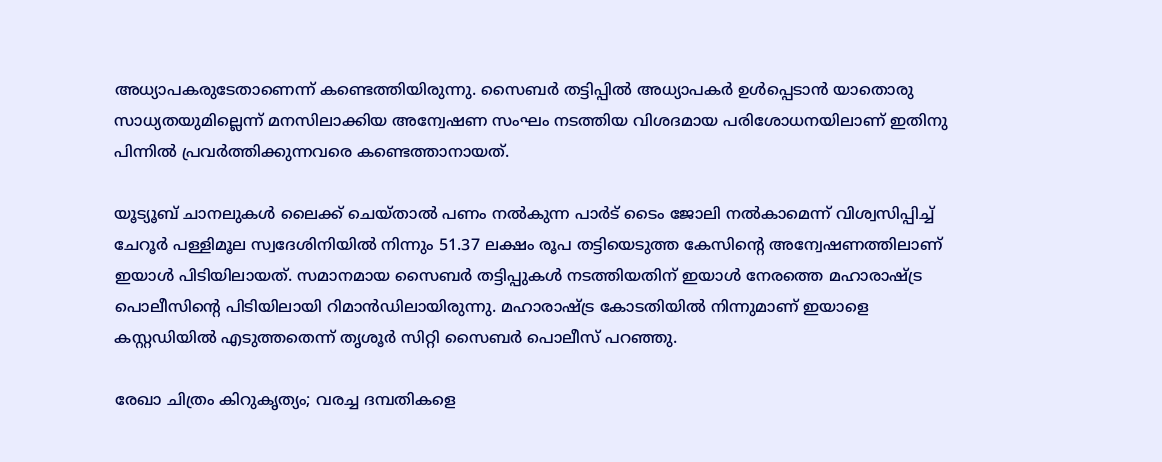അധ്യാപകരുടേതാണെന്ന് കണ്ടെത്തിയിരുന്നു. സൈബര്‍ തട്ടിപ്പില്‍ അധ്യാപകര്‍ ഉള്‍പ്പെടാന്‍ യാതൊരു സാധ്യതയുമില്ലെന്ന് മനസിലാക്കിയ അന്വേഷണ സംഘം നടത്തിയ വിശദമായ പരിശോധനയിലാണ് ഇതിനു പിന്നില്‍ പ്രവര്‍ത്തിക്കുന്നവരെ കണ്ടെത്താനായത്.

യൂട്യൂബ് ചാനലുകള്‍ ലൈക്ക് ചെയ്താല്‍ പണം നല്‍കുന്ന പാര്‍ട് ടൈം ജോലി നല്‍കാമെന്ന് വിശ്വസിപ്പിച്ച് ചേറൂര്‍ പള്ളിമൂല സ്വദേശിനിയില്‍ നിന്നും 51.37 ലക്ഷം രൂപ തട്ടിയെടുത്ത കേസിന്റെ അന്വേഷണത്തിലാണ് ഇയാള്‍ പിടിയിലായത്. സമാനമായ സൈബര്‍ തട്ടിപ്പുകള്‍ നടത്തിയതിന് ഇയാള്‍ നേരത്തെ മഹാരാഷ്ട്ര പൊലീസിന്റെ പിടിയിലായി റിമാന്‍ഡിലായിരുന്നു. മഹാരാഷ്ട്ര കോടതിയില്‍ നിന്നുമാണ് ഇയാളെ കസ്റ്റഡിയില്‍ എടുത്തതെന്ന് തൃശൂര്‍ സിറ്റി സൈബര്‍ പൊലീസ് പറഞ്ഞു.

രേഖാ ചിത്രം കിറുകൃത്യം; വരച്ച ദമ്പതികളെ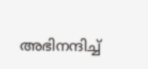അഭിനന്ദിച്ച്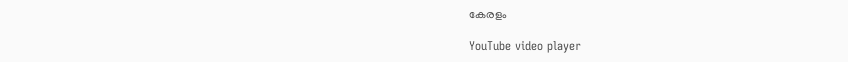കേരളം

YouTube video player